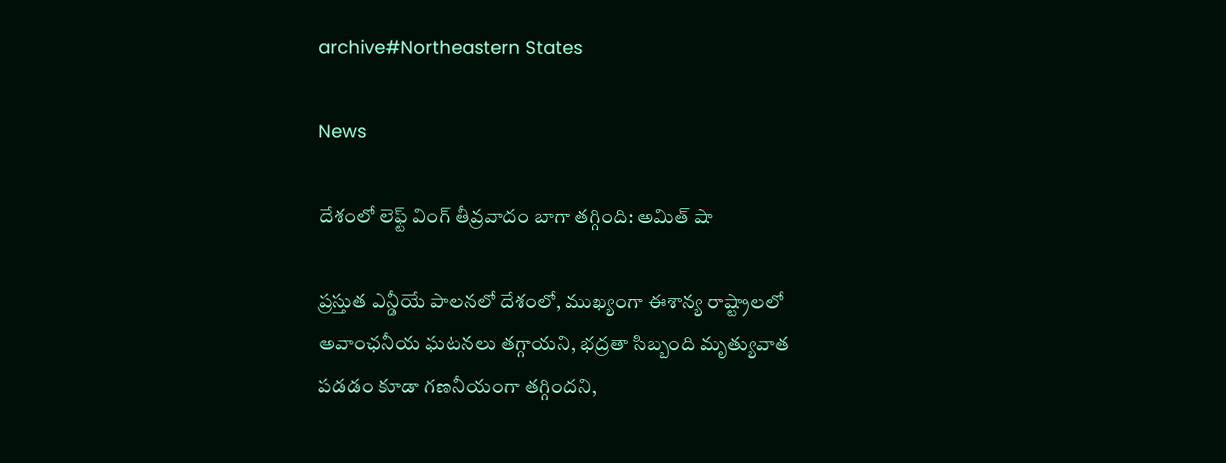archive#Northeastern States

News

దేశంలో లెఫ్ట్ వింగ్ తీవ్రవాదం బాగా తగ్గింది: అమిత్ షా

ప్రస్తుత ఎన్డీయే పాలనలో దేశంలో, ముఖ్యంగా ఈశాన్య రాష్ట్రాలలో అవాంఛనీయ ఘటనలు తగ్గాయని, భద్రతా సిబ్బంది మృత్యువాత పడడం కూడా గణనీయంగా తగ్గిందని,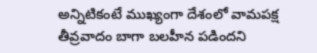అన్నిటికంటే ముఖ్యంగా దేశంలో వామపక్ష తీవ్రవాదం బాగా బలహీన పడిందని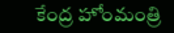కేంద్ర హోంమంత్రి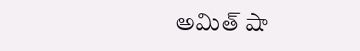అమిత్ షా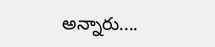అన్నారు....